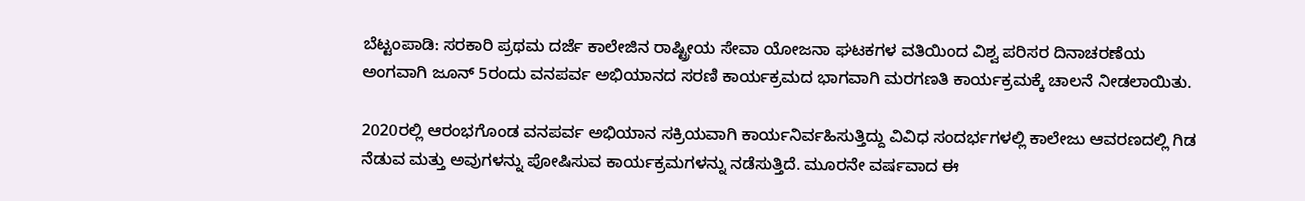ಬೆಟ್ಟಂಪಾಡಿ: ಸರಕಾರಿ ಪ್ರಥಮ ದರ್ಜೆ ಕಾಲೇಜಿನ ರಾಷ್ಟ್ರೀಯ ಸೇವಾ ಯೋಜನಾ ಘಟಕಗಳ ವತಿಯಿಂದ ವಿಶ್ವ ಪರಿಸರ ದಿನಾಚರಣೆಯ ಅಂಗವಾಗಿ ಜೂನ್ 5ರಂದು ವನಪರ್ವ ಅಭಿಯಾನದ ಸರಣಿ ಕಾರ್ಯಕ್ರಮದ ಭಾಗವಾಗಿ ಮರಗಣತಿ ಕಾರ್ಯಕ್ರಮಕ್ಕೆ ಚಾಲನೆ ನೀಡಲಾಯಿತು.

2020ರಲ್ಲಿ ಆರಂಭಗೊಂಡ ವನಪರ್ವ ಅಭಿಯಾನ ಸಕ್ರಿಯವಾಗಿ ಕಾರ್ಯನಿರ್ವಹಿಸುತ್ತಿದ್ದು ವಿವಿಧ ಸಂದರ್ಭಗಳಲ್ಲಿ ಕಾಲೇಜು ಆವರಣದಲ್ಲಿ ಗಿಡ ನೆಡುವ ಮತ್ತು ಅವುಗಳನ್ನು ಪೋಷಿಸುವ ಕಾರ್ಯಕ್ರಮಗಳನ್ನು ನಡೆಸುತ್ತಿದೆ. ಮೂರನೇ ವರ್ಷವಾದ ಈ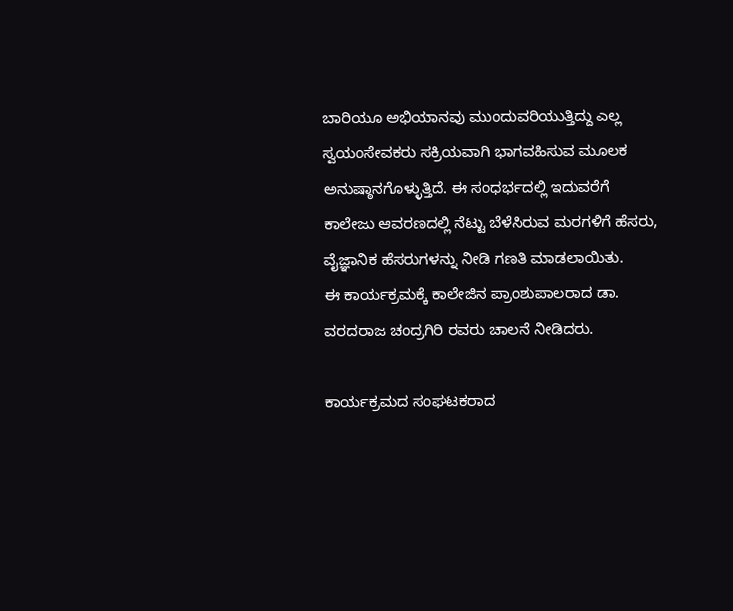ಬಾರಿಯೂ ಅಭಿಯಾನವು ಮುಂದುವರಿಯುತ್ತಿದ್ದು ಎಲ್ಲ ಸ್ವಯಂಸೇವಕರು ಸಕ್ರಿಯವಾಗಿ ಭಾಗವಹಿಸುವ ಮೂಲಕ ಅನುಷ್ಠಾನಗೊಳ್ಳುತ್ತಿದೆ. ಈ ಸಂಧರ್ಭದಲ್ಲಿ ಇದುವರೆಗೆ ಕಾಲೇಜು ಆವರಣದಲ್ಲಿ ನೆಟ್ಟು ಬೆಳೆಸಿರುವ ಮರಗಳಿಗೆ ಹೆಸರು, ವೈಜ್ಞಾನಿಕ ಹೆಸರುಗಳನ್ನು ನೀಡಿ ಗಣತಿ ಮಾಡಲಾಯಿತು.
ಈ ಕಾರ್ಯಕ್ರಮಕ್ಕೆ ಕಾಲೇಜಿನ ಪ್ರಾಂಶುಪಾಲರಾದ ಡಾ. ವರದರಾಜ ಚಂದ್ರಗಿರಿ ರವರು ಚಾಲನೆ ನೀಡಿದರು.

ಕಾರ್ಯಕ್ರಮದ ಸಂಘಟಕರಾದ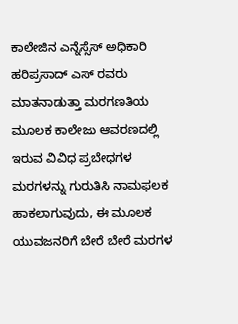ಕಾಲೇಜಿನ ಎನ್ನೆಸ್ಸೆಸ್ ಅಧಿಕಾರಿ ಹರಿಪ್ರಸಾದ್ ಎಸ್ ರವರು ಮಾತನಾಡುತ್ತಾ ಮರಗಣತಿಯ ಮೂಲಕ ಕಾಲೇಜು ಆವರಣದಲ್ಲಿ ಇರುವ ವಿವಿಧ ಪ್ರಬೇಧಗಳ ಮರಗಳನ್ನು ಗುರುತಿಸಿ ನಾಮಫಲಕ ಹಾಕಲಾಗುವುದು, ಈ ಮೂಲಕ ಯುವಜನರಿಗೆ ಬೇರೆ ಬೇರೆ ಮರಗಳ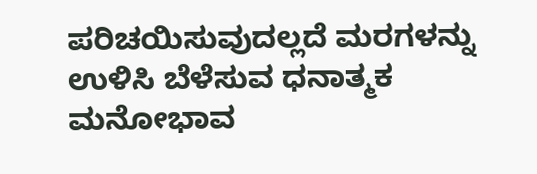ಪರಿಚಯಿಸುವುದಲ್ಲದೆ ಮರಗಳನ್ನು ಉಳಿಸಿ ಬೆಳೆಸುವ ಧನಾತ್ಮಕ ಮನೋಭಾವ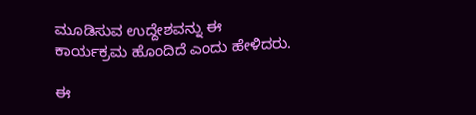ಮೂಡಿಸುವ ಉದ್ದೇಶವನ್ನು ಈ ಕಾರ್ಯಕ್ರಮ ಹೊಂದಿದೆ ಎಂದು ಹೇಳಿದರು.

ಈ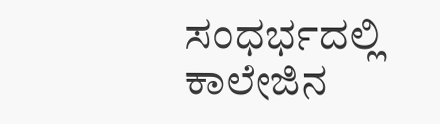ಸಂಧರ್ಭದಲ್ಲಿ ಕಾಲೇಜಿನ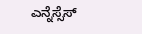ಎನ್ನೆಸ್ಸೆಸ್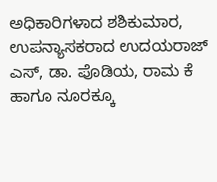ಅಧಿಕಾರಿಗಳಾದ ಶಶಿಕುಮಾರ, ಉಪನ್ಯಾಸಕರಾದ ಉದಯರಾಜ್ ಎಸ್, ಡಾ. ಪೊಡಿಯ, ರಾಮ ಕೆ ಹಾಗೂ ನೂರಕ್ಕೂ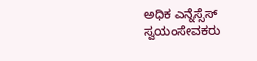ಅಧಿಕ ಎನ್ನೆಸ್ಸೆಸ್ ಸ್ವಯಂಸೇವಕರು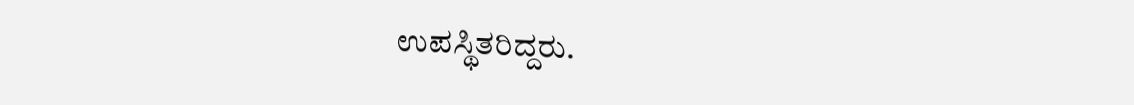ಉಪಸ್ಥಿತರಿದ್ದರು.